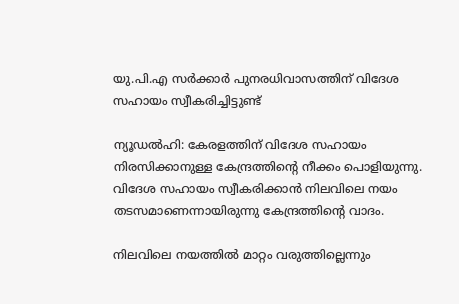യു.പി.എ സര്‍ക്കാര്‍ പുനരധിവാസത്തിന് വിദേശ സഹായം സ്വീകരിച്ചിട്ടുണ്ട്

ന്യൂഡല്‍ഹി: കേരളത്തിന് വിദേശ സഹായം നിരസിക്കാനുള്ള കേന്ദ്രത്തിന്‍റെ നീക്കം പൊളിയുന്നു. വിദേശ സഹായം സ്വീകരിക്കാന്‍ നിലവിലെ നയം തടസമാണെന്നായിരുന്നു കേന്ദ്രത്തിന്‍റെ വാദം.

നിലവിലെ നയത്തിൽ മാറ്റം വരുത്തില്ലെന്നും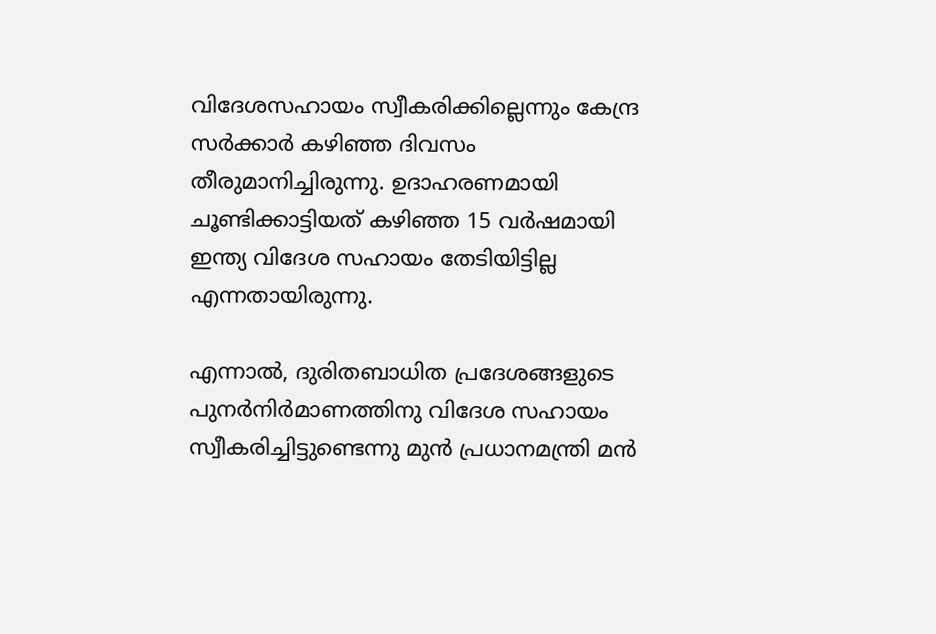വിദേശസഹായം സ്വീകരിക്കില്ലെന്നും കേന്ദ്ര സർക്കാർ കഴിഞ്ഞ ദിവസം തീരുമാനിച്ചിരുന്നു. ഉദാഹരണമായി ചൂണ്ടിക്കാട്ടിയത് കഴിഞ്ഞ 15 വര്‍ഷമായി ഇന്ത്യ വിദേശ സഹായം തേടിയിട്ടില്ല എന്നതായിരുന്നു.

എന്നാല്‍, ദുരിതബാധിത പ്രദേശങ്ങളുടെ പുനര്‍നിര്‍മാണത്തിനു വിദേശ സഹായം സ്വീകരിച്ചിട്ടുണ്ടെന്നു മുന്‍ പ്രധാനമന്ത്രി മന്‍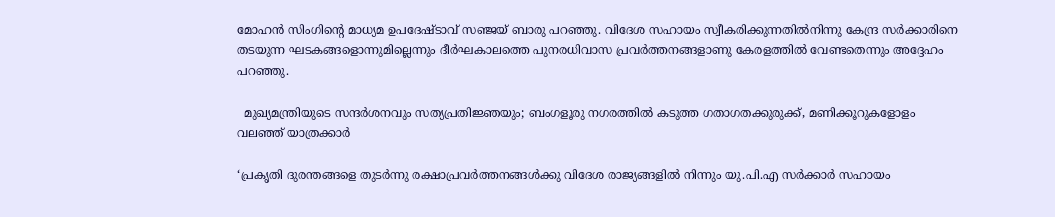മോഹന്‍ സിംഗിന്‍റെ മാധ്യമ ഉപദേഷ്ടാവ് സഞ്ജയ് ബാരു പറഞ്ഞു. വിദേശ സഹായം സ്വീകരിക്കുന്നതില്‍നിന്നു കേന്ദ്ര സര്‍ക്കാരിനെ തടയുന്ന ഘടകങ്ങളൊന്നുമില്ലെന്നും ദീര്‍ഘകാലത്തെ പുനരധിവാസ പ്രവര്‍ത്തനങ്ങളാണു കേരളത്തില്‍ വേണ്ടതെന്നും അദ്ദേഹം പറഞ്ഞു.

  മുഖ്യമന്ത്രിയുടെ സന്ദർശനവും സത്യപ്രതിജ്ഞയും; ബംഗളൂരു നഗരത്തിൽ കടുത്ത ഗതാഗതക്കുരുക്ക്, മണിക്കൂറുകളോളം വലഞ്ഞ് യാത്രക്കാർ

‘പ്രകൃതി ദുരന്തങ്ങളെ തുടര്‍ന്നു രക്ഷാപ്രവര്‍ത്തനങ്ങള്‍ക്കു വിദേശ രാജ്യങ്ങളില്‍ നിന്നും യു.പി.എ സര്‍ക്കാര്‍ സഹായം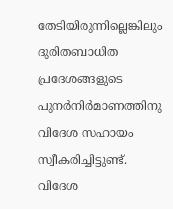തേടിയിരുന്നില്ലെങ്കിലും ദുരിതബാധിത പ്രദേശങ്ങളുടെ പുനര്‍നിര്‍മാണത്തിനു വിദേശ സഹായം സ്വീകരിച്ചിട്ടുണ്ട്. വിദേശ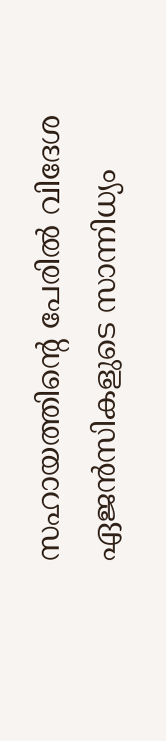സഹായത്തിന്‍റെ പേരില്‍ വിദേശ ഏജന്‍സികളുടെ സാന്നിധ്യം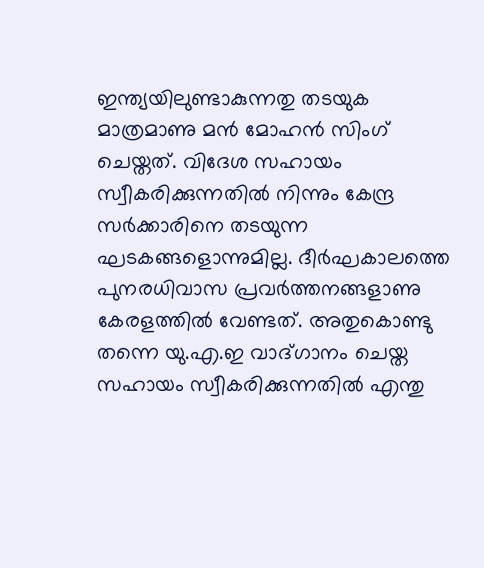ഇന്ത്യയിലുണ്ടാകുന്നതു തടയുക മാത്രമാണു മന്‍ മോഹന്‍ സിംഗ് ചെയ്തത്. വിദേശ സഹായം സ്വീകരിക്കുന്നതില്‍ നിന്നും കേന്ദ്ര സര്‍ക്കാരിനെ തടയുന്ന ഘടകങ്ങളൊന്നുമില്ല. ദീര്‍ഘകാലത്തെ പുനരധിവാസ പ്രവര്‍ത്തനങ്ങളാണു കേരളത്തില്‍ വേണ്ടത്. അതുകൊണ്ടു തന്നെ യു.എ.ഇ വാദ്ഗാനം ചെയ്ത സഹായം സ്വീകരിക്കുന്നതില്‍ എന്തു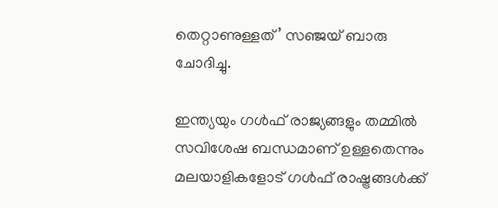തെറ്റാണുള്ളത്’ സഞ്ജയ് ബാരു ചോദിച്ചു.

ഇന്ത്യയും ഗള്‍ഫ് രാജ്യങ്ങളും തമ്മില്‍ സവിശേഷ ബന്ധമാണ് ഉള്ളതെന്നും മലയാളികളോട് ഗള്‍ഫ് രാഷ്ട്രങ്ങള്‍ക്ക്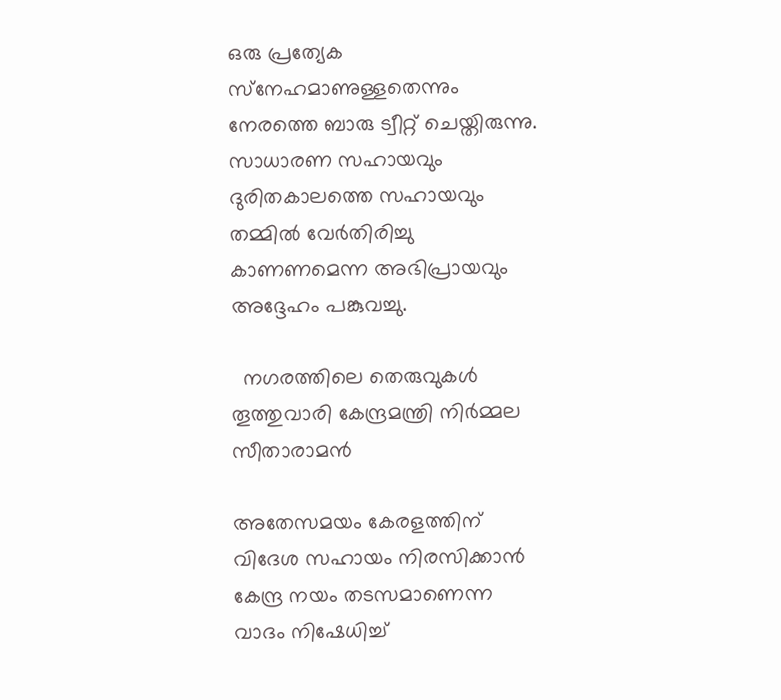ഒരു പ്രത്യേക സ്‌നേഹമാണുള്ളതെന്നും നേരത്തെ ബാരു ട്വീറ്റ് ചെയ്തിരുന്നു. സാധാരണ സഹായവും ദുരിതകാലത്തെ സഹായവും തമ്മില്‍ വേര്‍തിരിച്ചു കാണണമെന്ന അഭിപ്രായവും അദ്ദേഹം പങ്കുവച്ചു.

  നഗരത്തിലെ തെരുവുകൾ തൂത്തുവാരി കേന്ദ്രമന്ത്രി നിർമ്മല സീതാരാമൻ

അതേസമയം കേരളത്തിന് വിദേശ സഹായം നിരസിക്കാന്‍ കേന്ദ്ര നയം തടസമാണെന്ന വാദം നിഷേധിച്ച്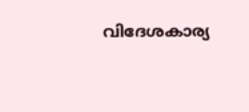വിദേശകാര്യ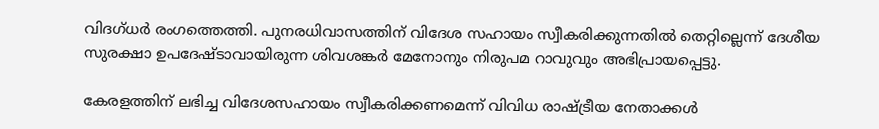വിദഗ്ധര്‍ രംഗത്തെത്തി. പുനരധിവാസത്തിന് വിദേശ സഹായം സ്വീകരിക്കുന്നതില്‍ തെറ്റില്ലെന്ന് ദേശീയ സുരക്ഷാ ഉപദേഷ്ടാവായിരുന്ന ശിവശങ്കര്‍ മേനോനും നിരുപമ റാവുവും അഭിപ്രായപ്പെട്ടു.

കേരളത്തിന് ലഭിച്ച വിദേശസഹായം സ്വീകരിക്കണമെന്ന് വിവിധ രാഷ്ട്രീയ നേതാക്കൾ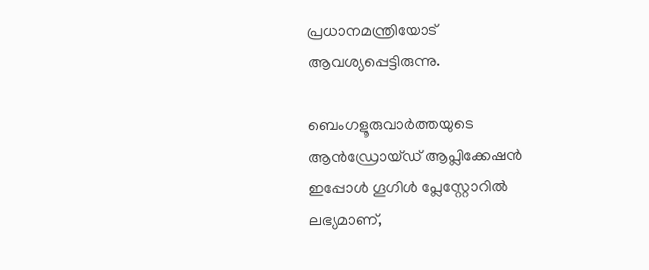പ്രധാനമന്ത്രിയോട് ആവശ്യപ്പെട്ടിരുന്നു.

ബെംഗളൂരുവാർത്തയുടെ ആൻഡ്രോയ്ഡ് ആപ്ലിക്കേഷൻ ഇപ്പോൾ ഗൂഗിൾ പ്ലേസ്റ്റോറിൽ ലഭ്യമാണ്,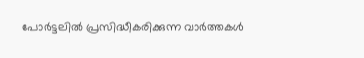പോർട്ടലിൽ പ്രസിദ്ധീകരിക്കുന്ന വാർത്തകൾ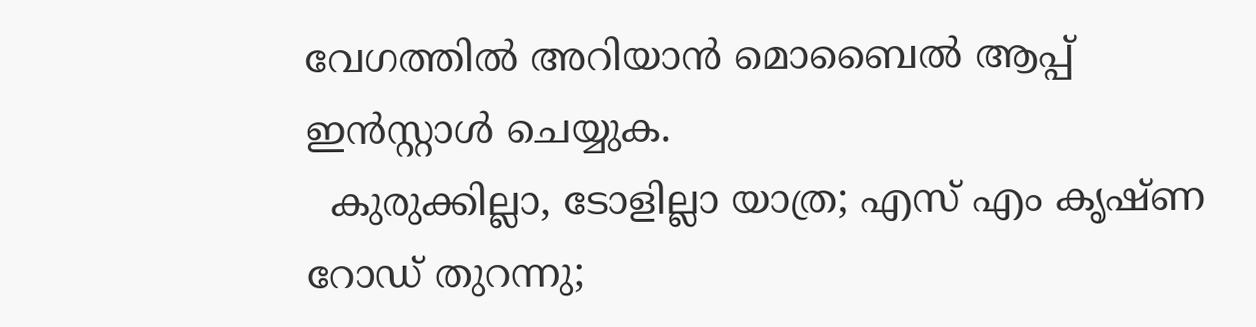വേഗത്തിൽ അറിയാൻ മൊബൈൽ ആപ്പ് ഇൻസ്റ്റാൾ ചെയ്യുക.
  കുരുക്കില്ലാ, ടോളില്ലാ യാത്ര; എസ് എം കൃഷ്ണ റോഡ് തുറന്നു;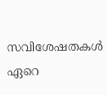സവിശേഷതകള്‍ ഏറെ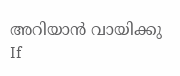അറിയാന്‍ വായിക്കു
If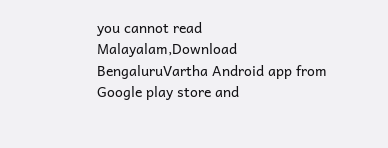you cannot read Malayalam,Download BengaluruVartha Android app from Google play store and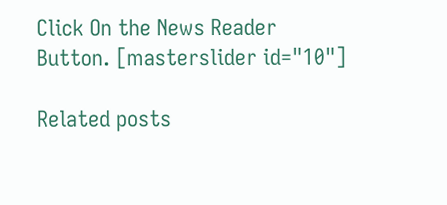Click On the News Reader Button. [masterslider id="10"]

Related posts